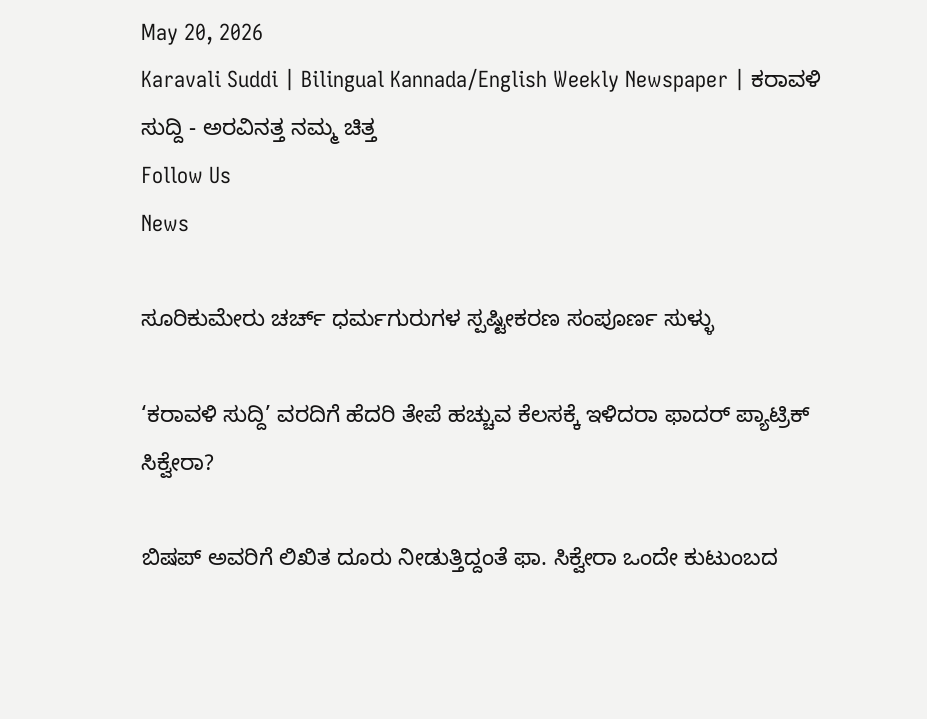May 20, 2026
Karavali Suddi | Bilingual Kannada/English Weekly Newspaper | ಕರಾವಳಿ ಸುದ್ದಿ - ಅರವಿನತ್ತ ನಮ್ಮ ಚಿತ್ತ
Follow Us
News

ಸೂರಿಕುಮೇರು ಚರ್ಚ್ ಧರ್ಮಗುರುಗಳ ಸ್ಪಷ್ಟೀಕರಣ ಸಂಪೂರ್ಣ ಸುಳ್ಳು

‘ಕರಾವಳಿ ಸುದ್ದಿ’ ವರದಿಗೆ ಹೆದರಿ ತೇಪೆ ಹಚ್ಚುವ ಕೆಲಸಕ್ಕೆ ಇಳಿದರಾ ಫಾದರ್ ಪ್ಯಾಟ್ರಿಕ್ ಸಿಕ್ವೇರಾ?

ಬಿಷಪ್‌ ಅವರಿಗೆ ಲಿಖಿತ ದೂರು ನೀಡುತ್ತಿದ್ದಂತೆ ಫಾ. ಸಿಕ್ವೇರಾ ಒಂದೇ ಕುಟುಂಬದ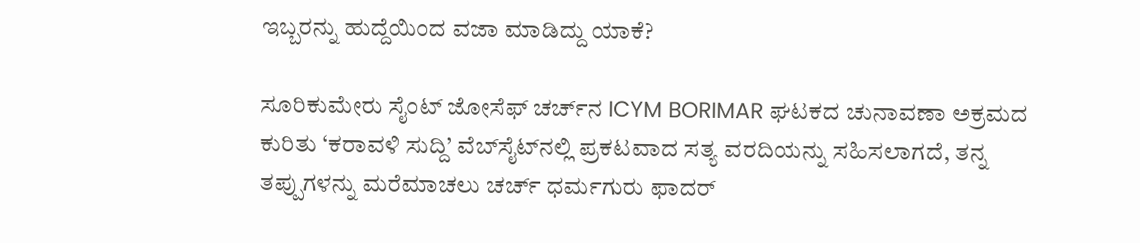ಇಬ್ಬರನ್ನು ಹುದ್ದೆಯಿಂದ ವಜಾ ಮಾಡಿದ್ದು ಯಾಕೆ?

ಸೂರಿಕುಮೇರು ಸೈಂಟ್ ಜೋಸೆಫ್ ಚರ್ಚ್‌ನ ICYM BORIMAR ಘಟಕದ ಚುನಾವಣಾ ಅಕ್ರಮದ ಕುರಿತು ‘ಕರಾವಳಿ ಸುದ್ದಿ’ ವೆಬ್‌ಸೈಟ್‌ನಲ್ಲಿ ಪ್ರಕಟವಾದ ಸತ್ಯ ವರದಿಯನ್ನು ಸಹಿಸಲಾಗದೆ, ತನ್ನ ತಪ್ಪುಗಳನ್ನು ಮರೆಮಾಚಲು ಚರ್ಚ್ ಧರ್ಮಗುರು ಫಾದರ್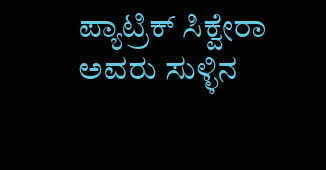ಪ್ಯಾಟ್ರಿಕ್ ಸಿಕ್ವೇರಾ ಅವರು ಸುಳ್ಳಿನ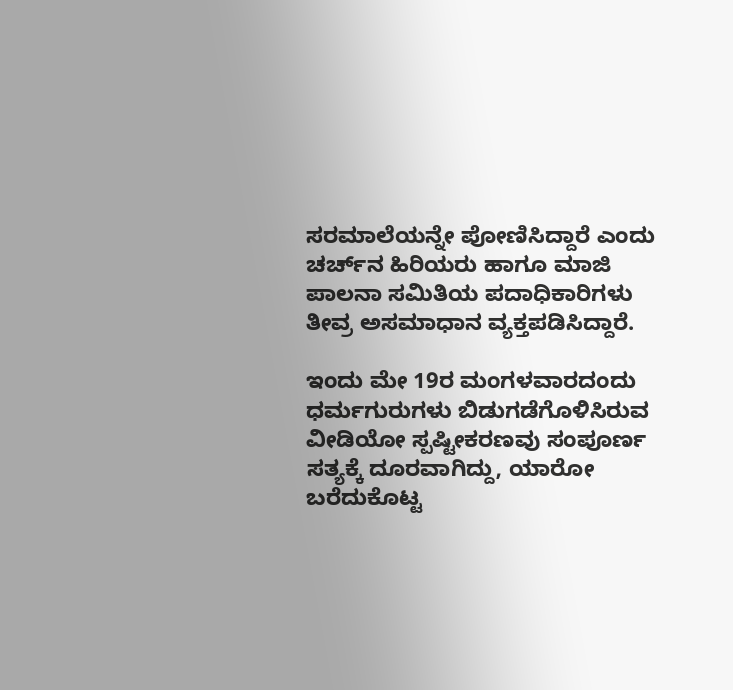ಸರಮಾಲೆಯನ್ನೇ ಪೋಣಿಸಿದ್ದಾರೆ ಎಂದು ಚರ್ಚ್‌ನ ಹಿರಿಯರು ಹಾಗೂ ಮಾಜಿ ಪಾಲನಾ ಸಮಿತಿಯ ಪದಾಧಿಕಾರಿಗಳು ತೀವ್ರ ಅಸಮಾಧಾನ ವ್ಯಕ್ತಪಡಿಸಿದ್ದಾರೆ.

ಇಂದು ಮೇ 19ರ ಮಂಗಳವಾರದಂದು ಧರ್ಮಗುರುಗಳು ಬಿಡುಗಡೆಗೊಳಿಸಿರುವ ವೀಡಿಯೋ ಸ್ಪಷ್ಟೀಕರಣವು ಸಂಪೂರ್ಣ ಸತ್ಯಕ್ಕೆ ದೂರವಾಗಿದ್ದು, ಯಾರೋ ಬರೆದುಕೊಟ್ಟ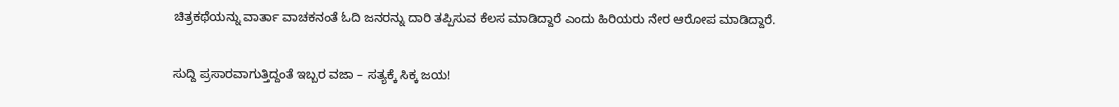ಚಿತ್ರಕಥೆಯನ್ನು ವಾರ್ತಾ ವಾಚಕನಂತೆ ಓದಿ ಜನರನ್ನು ದಾರಿ ತಪ್ಪಿಸುವ ಕೆಲಸ ಮಾಡಿದ್ದಾರೆ ಎಂದು ಹಿರಿಯರು ನೇರ ಆರೋಪ ಮಾಡಿದ್ದಾರೆ.

ಸುದ್ದಿ ಪ್ರಸಾರವಾಗುತ್ತಿದ್ದಂತೆ ಇಬ್ಬರ ವಜಾ – ಸತ್ಯಕ್ಕೆ ಸಿಕ್ಕ ಜಯ!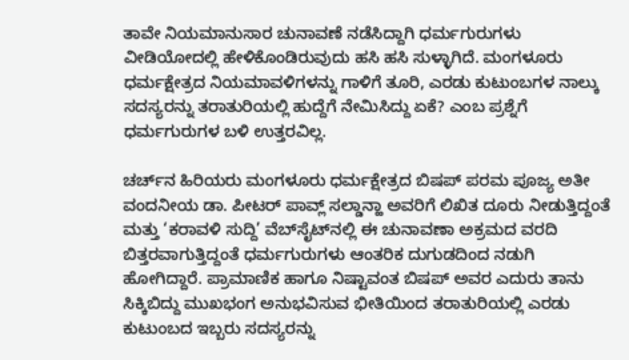ತಾವೇ ನಿಯಮಾನುಸಾರ ಚುನಾವಣೆ ನಡೆಸಿದ್ದಾಗಿ ಧರ್ಮಗುರುಗಳು ವೀಡಿಯೋದಲ್ಲಿ ಹೇಳಿಕೊಂಡಿರುವುದು ಹಸಿ ಹಸಿ ಸುಳ್ಳಾಗಿದೆ. ಮಂಗಳೂರು ಧರ್ಮಕ್ಷೇತ್ರದ ನಿಯಮಾವಳಿಗಳನ್ನು ಗಾಳಿಗೆ ತೂರಿ, ಎರಡು ಕುಟುಂಬಗಳ ನಾಲ್ಕು ಸದಸ್ಯರನ್ನು ತರಾತುರಿಯಲ್ಲಿ ಹುದ್ದೆಗೆ ನೇಮಿಸಿದ್ದು ಏಕೆ? ಎಂಬ ಪ್ರಶ್ನೆಗೆ ಧರ್ಮಗುರುಗಳ ಬಳಿ ಉತ್ತರವಿಲ್ಲ.

ಚರ್ಚ್‌ನ ಹಿರಿಯರು ಮಂಗಳೂರು ಧರ್ಮಕ್ಷೇತ್ರದ ಬಿಷಪ್ ಪರಮ ಪೂಜ್ಯ ಅತೀ ವಂದನೀಯ ಡಾ. ಪೀಟರ್ ಪಾವ್ಲ್ ಸಲ್ಡಾನ್ಹಾ ಅವರಿಗೆ ಲಿಖಿತ ದೂರು ನೀಡುತ್ತಿದ್ದಂತೆ ಮತ್ತು ‘ಕರಾವಳಿ ಸುದ್ದಿ’ ವೆಬ್‌ಸೈಟ್‌ನಲ್ಲಿ ಈ ಚುನಾವಣಾ ಅಕ್ರಮದ ವರದಿ ಬಿತ್ತರವಾಗುತ್ತಿದ್ದಂತೆ ಧರ್ಮಗುರುಗಳು ಆಂತರಿಕ ದುಗುಡದಿಂದ ನಡುಗಿ ಹೋಗಿದ್ದಾರೆ. ಪ್ರಾಮಾಣಿಕ ಹಾಗೂ ನಿಷ್ಟಾವಂತ ಬಿಷಪ್ ಅವರ ಎದುರು ತಾನು ಸಿಕ್ಕಿಬಿದ್ದು ಮುಖಭಂಗ ಅನುಭವಿಸುವ ಭೀತಿಯಿಂದ ತರಾತುರಿಯಲ್ಲಿ ಎರಡು ಕುಟುಂಬದ ಇಬ್ಬರು ಸದಸ್ಯರನ್ನು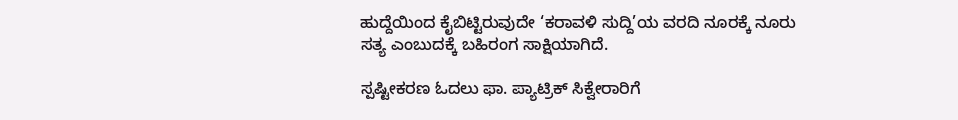ಹುದ್ದೆಯಿಂದ ಕೈಬಿಟ್ಟಿರುವುದೇ ‘ಕರಾವಳಿ ಸುದ್ದಿ’ಯ ವರದಿ ನೂರಕ್ಕೆ ನೂರು ಸತ್ಯ ಎಂಬುದಕ್ಕೆ ಬಹಿರಂಗ ಸಾಕ್ಷಿಯಾಗಿದೆ.

ಸ್ಪಷ್ಟೀಕರಣ ಓದಲು ಫಾ. ಪ್ಯಾಟ್ರಿಕ್ ಸಿಕ್ವೇರಾರಿಗೆ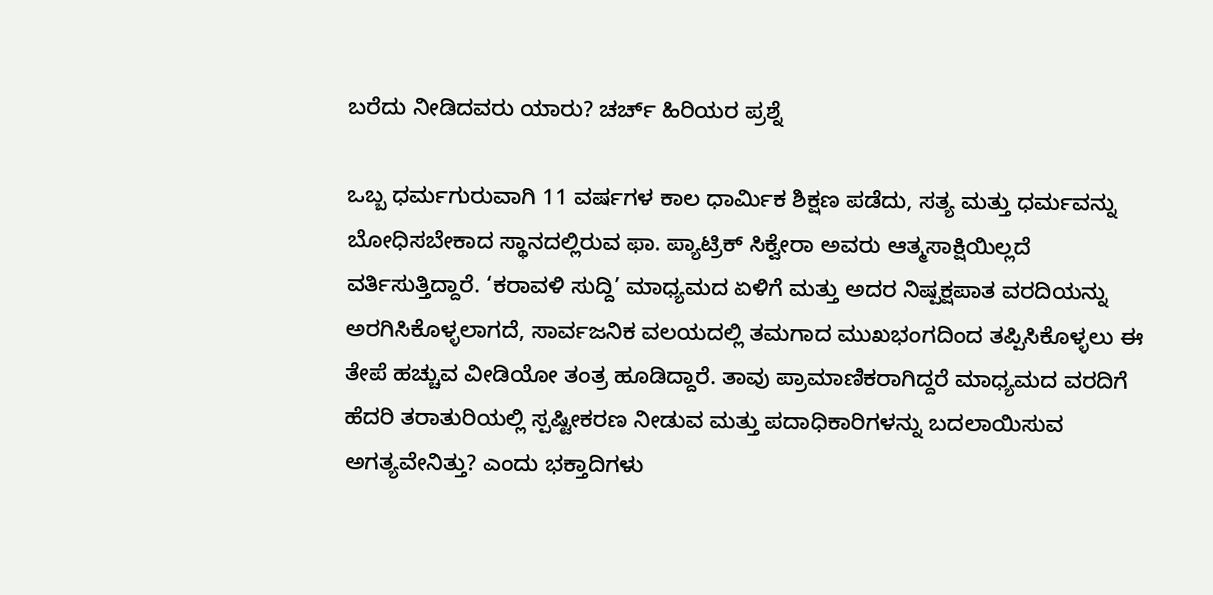ಬರೆದು ನೀಡಿದವರು ಯಾರು? ಚರ್ಚ್ ಹಿರಿಯರ ಪ್ರಶ್ನೆ

ಒಬ್ಬ ಧರ್ಮಗುರುವಾಗಿ 11 ವರ್ಷಗಳ ಕಾಲ ಧಾರ್ಮಿಕ ಶಿಕ್ಷಣ ಪಡೆದು, ಸತ್ಯ ಮತ್ತು ಧರ್ಮವನ್ನು ಬೋಧಿಸಬೇಕಾದ ಸ್ಥಾನದಲ್ಲಿರುವ ಫಾ. ಪ್ಯಾಟ್ರಿಕ್ ಸಿಕ್ವೇರಾ ಅವರು ಆತ್ಮಸಾಕ್ಷಿಯಿಲ್ಲದೆ ವರ್ತಿಸುತ್ತಿದ್ದಾರೆ. ‘ಕರಾವಳಿ ಸುದ್ದಿ’ ಮಾಧ್ಯಮದ ಏಳಿಗೆ ಮತ್ತು ಅದರ ನಿಷ್ಪಕ್ಷಪಾತ ವರದಿಯನ್ನು ಅರಗಿಸಿಕೊಳ್ಳಲಾಗದೆ, ಸಾರ್ವಜನಿಕ ವಲಯದಲ್ಲಿ ತಮಗಾದ ಮುಖಭಂಗದಿಂದ ತಪ್ಪಿಸಿಕೊಳ್ಳಲು ಈ ತೇಪೆ ಹಚ್ಚುವ ವೀಡಿಯೋ ತಂತ್ರ ಹೂಡಿದ್ದಾರೆ. ತಾವು ಪ್ರಾಮಾಣಿಕರಾಗಿದ್ದರೆ ಮಾಧ್ಯಮದ ವರದಿಗೆ ಹೆದರಿ ತರಾತುರಿಯಲ್ಲಿ ಸ್ಪಷ್ಟೀಕರಣ ನೀಡುವ ಮತ್ತು ಪದಾಧಿಕಾರಿಗಳನ್ನು ಬದಲಾಯಿಸುವ ಅಗತ್ಯವೇನಿತ್ತು? ಎಂದು ಭಕ್ತಾದಿಗಳು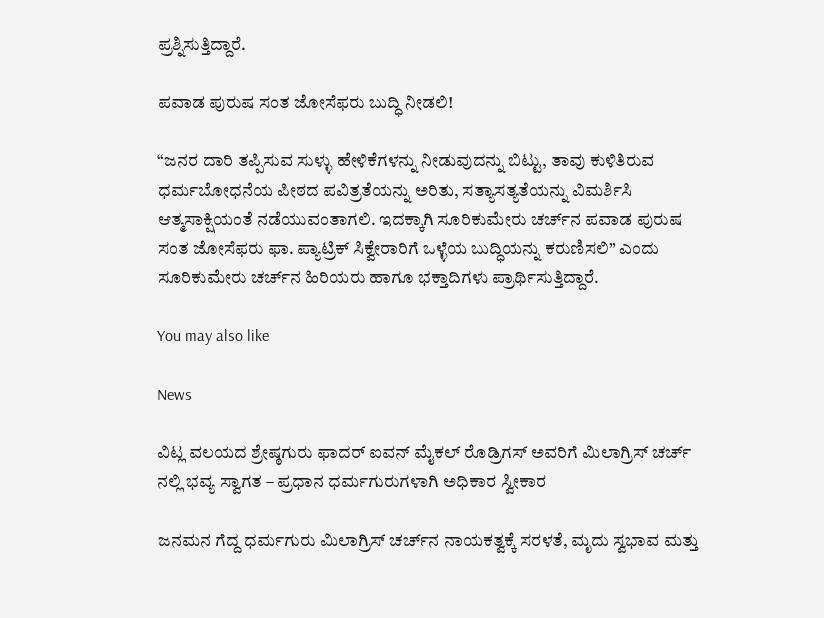ಪ್ರಶ್ನಿಸುತ್ತಿದ್ದಾರೆ.

ಪವಾಡ ಪುರುಷ ಸಂತ ಜೋಸೆಫರು ಬುದ್ಧಿ ನೀಡಲಿ!

“ಜನರ ದಾರಿ ತಪ್ಪಿಸುವ ಸುಳ್ಳು ಹೇಳಿಕೆಗಳನ್ನು ನೀಡುವುದನ್ನು ಬಿಟ್ಟು, ತಾವು ಕುಳಿತಿರುವ ಧರ್ಮಬೋಧನೆಯ ಪೀಠದ ಪವಿತ್ರತೆಯನ್ನು ಅರಿತು, ಸತ್ಯಾಸತ್ಯತೆಯನ್ನು ವಿಮರ್ಶಿಸಿ ಆತ್ಮಸಾಕ್ಷಿಯಂತೆ ನಡೆಯುವಂತಾಗಲಿ. ಇದಕ್ಕಾಗಿ ಸೂರಿಕುಮೇರು ಚರ್ಚ್‌ನ ಪವಾಡ ಪುರುಷ ಸಂತ ಜೋಸೆಫರು ಫಾ. ಪ್ಯಾಟ್ರಿಕ್ ಸಿಕ್ವೇರಾರಿಗೆ ಒಳ್ಳೆಯ ಬುದ್ಧಿಯನ್ನು ಕರುಣಿಸಲಿ” ಎಂದು ಸೂರಿಕುಮೇರು ಚರ್ಚ್‌ನ ಹಿರಿಯರು ಹಾಗೂ ಭಕ್ತಾದಿಗಳು ಪ್ರಾರ್ಥಿಸುತ್ತಿದ್ದಾರೆ.

You may also like

News

ವಿಟ್ಲ ವಲಯದ ಶ್ರೇಷ್ಠಗುರು ಫಾದರ್ ಐವನ್ ಮೈಕಲ್ ರೊಡ್ರಿಗಸ್‌ ಅವರಿಗೆ ಮಿಲಾಗ್ರಿಸ್ ಚರ್ಚ್ ನಲ್ಲಿ ಭವ್ಯ ಸ್ವಾಗತ – ಪ್ರಧಾನ ಧರ್ಮಗುರುಗಳಾಗಿ ಅಧಿಕಾರ ಸ್ವೀಕಾರ

ಜನಮನ ಗೆದ್ದ ಧರ್ಮಗುರು ಮಿಲಾಗ್ರಿಸ್ ಚರ್ಚ್‌ನ ನಾಯಕತ್ವಕ್ಕೆ ಸರಳತೆ, ಮೃದು ಸ್ವಭಾವ ಮತ್ತು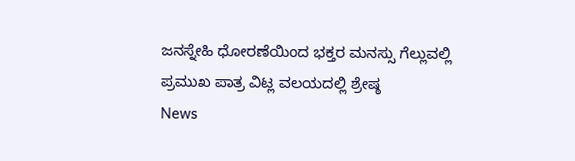ಜನಸ್ನೇಹಿ ಧೋರಣೆಯಿಂದ ಭಕ್ತರ ಮನಸ್ಸು ಗೆಲ್ಲುವಲ್ಲಿ ಪ್ರಮುಖ ಪಾತ್ರ ವಿಟ್ಲ ವಲಯದಲ್ಲಿ ಶ್ರೇಷ್ಠ
News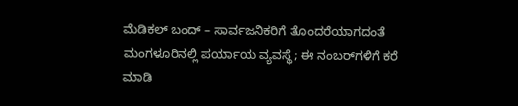ಮೆಡಿಕಲ್ ಬಂದ್ – ಸಾರ್ವಜನಿಕರಿಗೆ ತೊಂದರೆಯಾಗದಂತೆ ಮಂಗಳೂರಿನಲ್ಲಿ ಪರ್ಯಾಯ ವ್ಯವಸ್ಥೆ; ಈ ನಂಬರ್‌ಗಳಿಗೆ ಕರೆ ಮಾಡಿ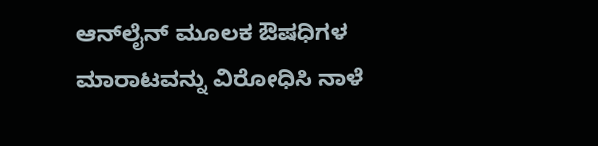ಆನ್‌ಲೈನ್ ಮೂಲಕ ಔಷಧಿಗಳ ಮಾರಾಟವನ್ನು ವಿರೋಧಿಸಿ ನಾಳೆ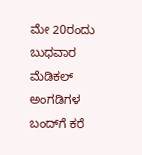ಮೇ 20ರಂದು ಬುಧವಾರ ಮೆಡಿಕಲ್ ಅಂಗಡಿಗಳ ಬಂದ್‌ಗೆ ಕರೆ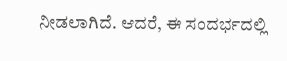ನೀಡಲಾಗಿದೆ. ಆದರೆ, ಈ ಸಂದರ್ಭದಲ್ಲಿ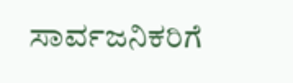ಸಾರ್ವಜನಿಕರಿಗೆ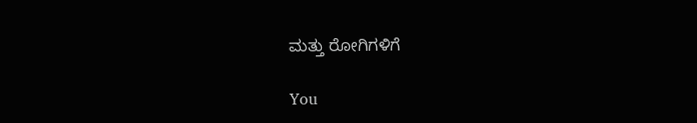ಮತ್ತು ರೋಗಿಗಳಿಗೆ

You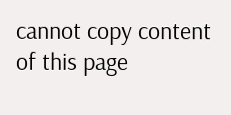cannot copy content of this page